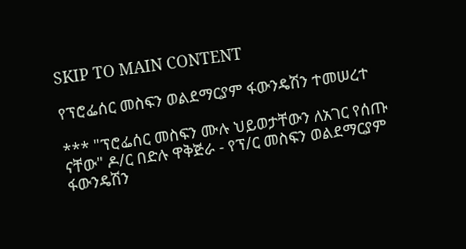SKIP TO MAIN CONTENT

የፕሮፌሰር መስፍን ወልደማርያም ፋውንዴሽን ተመሠረተ

*** "ፕሮፌሰር መስፍን ሙሉ ህይወታቸውን ለአገር የሰጡ ናቸው" ዶ/ር በድሉ ዋቅጅራ - የፕ/ር መስፍን ወልደማርያም ፋውንዴሽን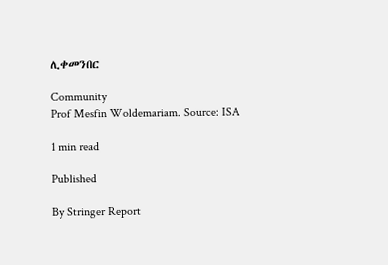ሊቀመንበር

Community
Prof Mesfin Woldemariam. Source: ISA

1 min read

Published

By Stringer Report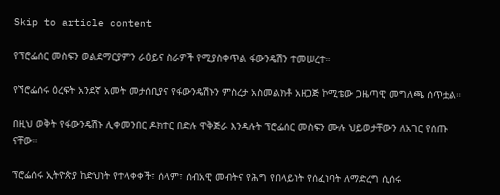Skip to article content

የፕሮፌሰር መስፍን ወልደማርያምን ራዕይና ስራዎች የሚያስቀጥል ፋውንዴሽን ተመሠረተ።

የኘሮፌሰሩ ዕረፍት አንደኛ አመት መታሰቢያና የፋውንዴሽኑን ምስረታ አስመልክቶ አዘጋጅ ኮሚቴው ጋዜጣዊ መግለጫ ሰጥቷል።

በዚህ ወቅት የፋውንዴሽኑ ሊቀመንበር ዶክተር በድሉ ዋቅጅራ እንዳሉት ፕሮፌሰር መስፍን ሙሉ ህይወታቸውን ለአገር የሰጡ ናቸው።

ፕሮፌሰሩ ኢትዮጵያ ከድህነት የተላቀቀች፣ ሰላም፣ ሰብአዊ መብትና የሕግ የበላይነት የሰፈነባት ለማድረግ ሲሰሩ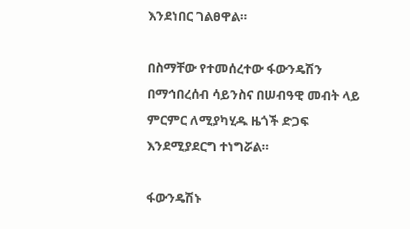እንደነበር ገልፀዋል።

በስማቸው የተመሰረተው ፋውንዴሽን በማኅበረሰብ ሳይንስና በሠብዓዊ መብት ላይ ምርምር ለሚያካሂዱ ዜጎች ድጋፍ እንደሚያደርግ ተነግሯል።

ፋውንዴሽኑ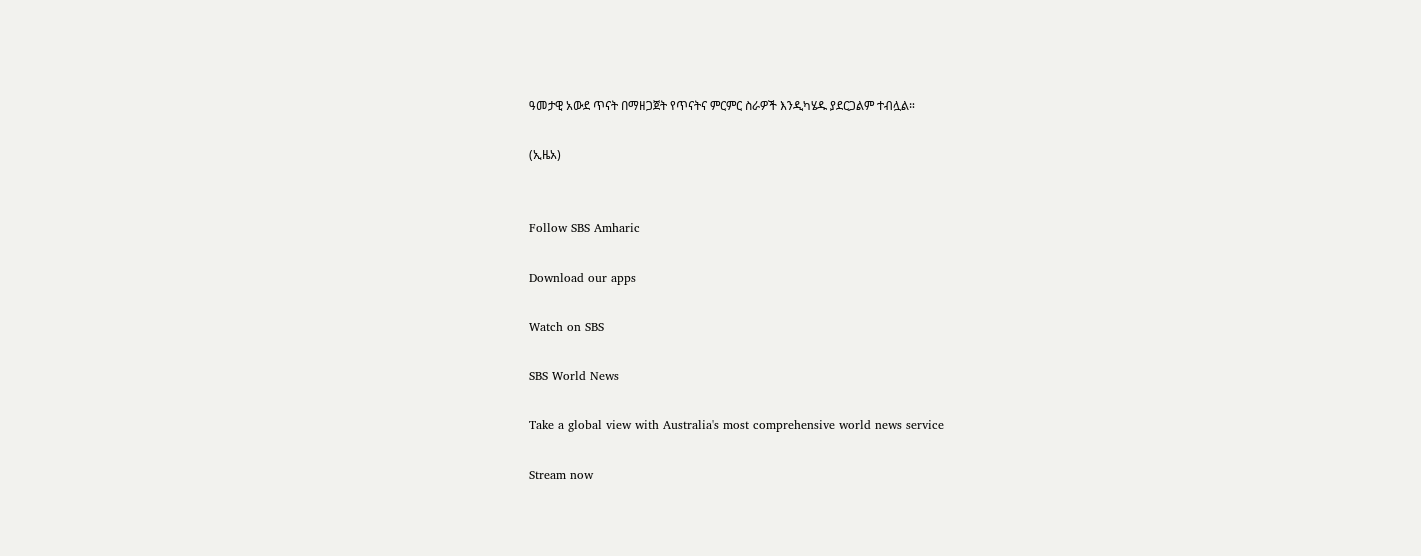ዓመታዊ አውደ ጥናት በማዘጋጀት የጥናትና ምርምር ስራዎች እንዲካሄዱ ያደርጋልም ተብሏል።

(ኢዜአ)


Follow SBS Amharic

Download our apps

Watch on SBS

SBS World News

Take a global view with Australia's most comprehensive world news service

Stream now